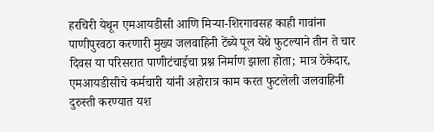हरचिरी येथून एमआयडीसी आणि मिऱ्या-शिरगावसह काही गावांना पाणीपुरवठा करणारी मुख्य जलवाहिनी टेंब्ये पूल येथे फुटल्याने तीन ते चार दिवस या परिसरात पाणीटंचाईचा प्रश्न निर्माण झाला होता; मात्र ठेकेदार, एमआयडीसीचे कर्मचारी यांनी अहोरात्र काम करत फुटलेली जलवाहिनी दुरुस्ती करण्यात यश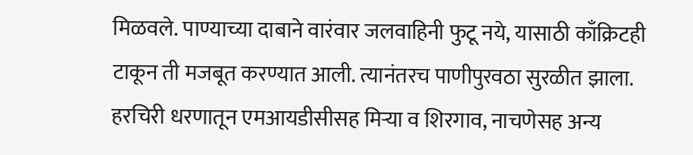मिळवले. पाण्याच्या दाबाने वारंवार जलवाहिनी फुटू नये, यासाठी काँक्रिटही टाकून ती मजबूत करण्यात आली. त्यानंतरच पाणीपुरवठा सुरळीत झाला. हरचिरी धरणातून एमआयडीसीसह मिऱ्या व शिरगाव, नाचणेसह अन्य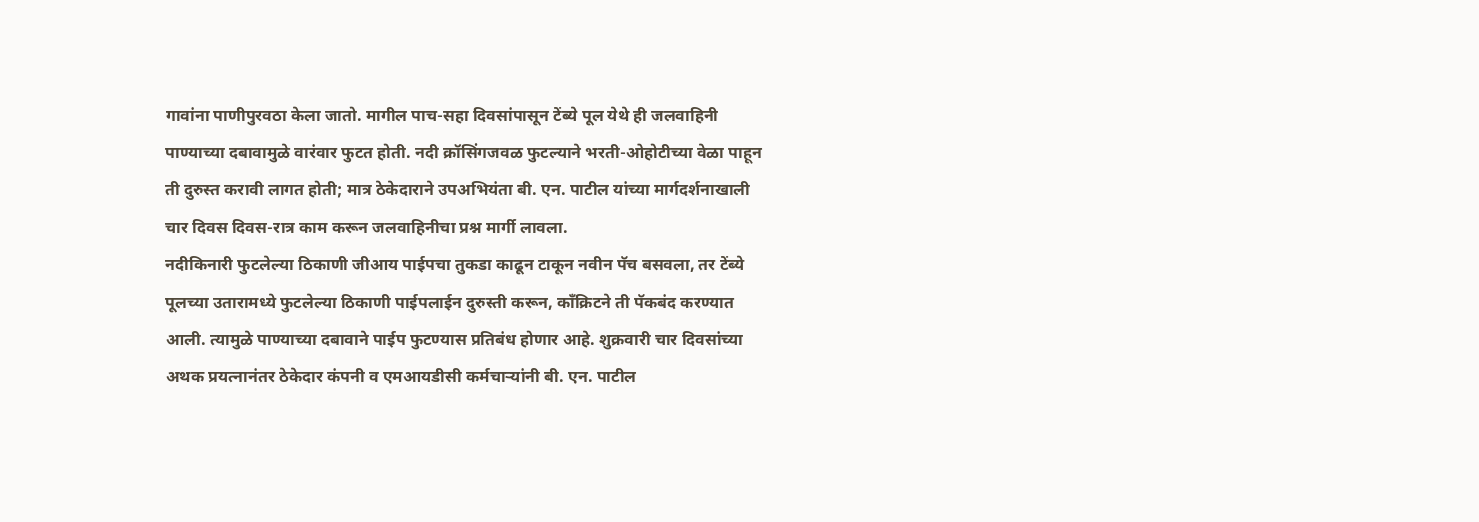गावांना पाणीपुरवठा केला जातो. मागील पाच-सहा दिवसांपासून टेंब्ये पूल येथे ही जलवाहिनी पाण्याच्या दबावामुळे वारंवार फुटत होती. नदी क्रॉसिंगजवळ फुटल्याने भरती-ओहोटीच्या वेळा पाहून ती दुरुस्त करावी लागत होती; मात्र ठेकेदाराने उपअभियंता बी. एन. पाटील यांच्या मार्गदर्शनाखाली चार दिवस दिवस-रात्र काम करून जलवाहिनीचा प्रश्न मार्गी लावला.
नदीकिनारी फुटलेल्या ठिकाणी जीआय पाईपचा तुकडा काढून टाकून नवीन पॅच बसवला, तर टेंब्ये पूलच्या उतारामध्ये फुटलेल्या ठिकाणी पाईपलाईन दुरुस्ती करून, काँक्रिटने ती पॅकबंद करण्यात आली. त्यामुळे पाण्याच्या दबावाने पाईप फुटण्यास प्रतिबंध होणार आहे. शुक्रवारी चार दिवसांच्या अथक प्रयत्नानंतर ठेकेदार कंपनी व एमआयडीसी कर्मचाऱ्यांनी बी. एन. पाटील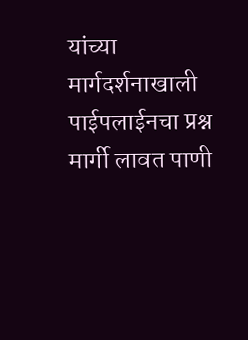यांच्या मार्गदर्शनाखाली पाईपलाईनचा प्रश्न मार्गी लावत पाणी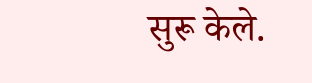सुरू केले.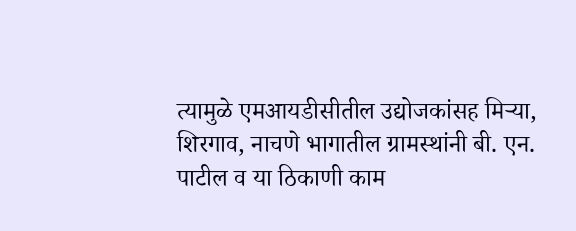त्यामुळे एमआयडीसीतील उद्योजकांसह मिऱ्या, शिरगाव, नाचणे भागातील ग्रामस्थांनी बी. एन. पाटील व या ठिकाणी काम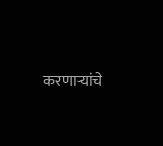करणाऱ्यांचे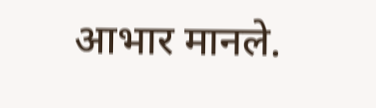आभार मानले.